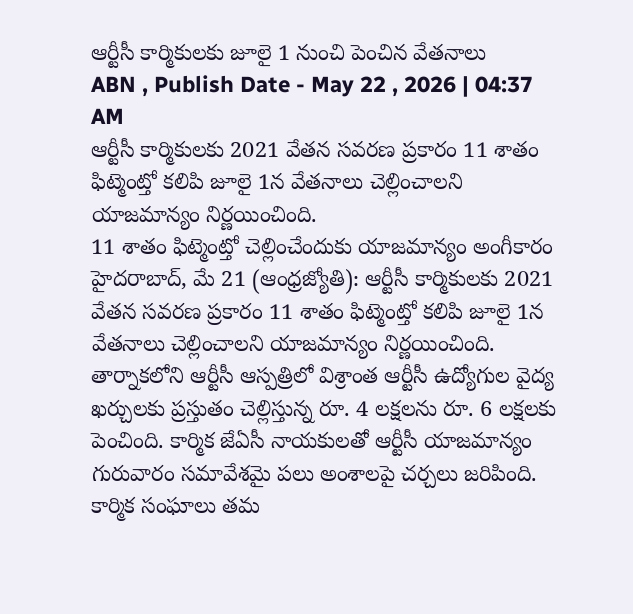ఆర్టీసీ కార్మికులకు జూలై 1 నుంచి పెంచిన వేతనాలు
ABN , Publish Date - May 22 , 2026 | 04:37 AM
ఆర్టీసీ కార్మికులకు 2021 వేతన సవరణ ప్రకారం 11 శాతం ఫిట్మెంట్తో కలిపి జూలై 1న వేతనాలు చెల్లించాలని యాజమాన్యం నిర్ణయించింది.
11 శాతం ఫిట్మెంట్తో చెల్లించేందుకు యాజమాన్యం అంగీకారం
హైదరాబాద్, మే 21 (ఆంధ్రజ్యోతి): ఆర్టీసీ కార్మికులకు 2021 వేతన సవరణ ప్రకారం 11 శాతం ఫిట్మెంట్తో కలిపి జూలై 1న వేతనాలు చెల్లించాలని యాజమాన్యం నిర్ణయించింది. తార్నాకలోని ఆర్టీసీ ఆస్పత్రిలో విశ్రాంత ఆర్టీసీ ఉద్యోగుల వైద్య ఖర్చులకు ప్రస్తుతం చెల్లిస్తున్న రూ. 4 లక్షలను రూ. 6 లక్షలకు పెంచింది. కార్మిక జేఏసీ నాయకులతో ఆర్టీసీ యాజమాన్యం గురువారం సమావేశమై పలు అంశాలపై చర్చలు జరిపింది. కార్మిక సంఘాలు తమ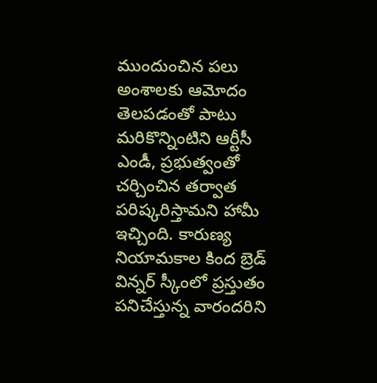ముందుంచిన పలు అంశాలకు ఆమోదం తెలపడంతో పాటు మరికొన్నింటిని ఆర్టీసీ ఎండీ, ప్రభుత్వంతో చర్చించిన తర్వాత పరిష్కరిస్తామని హామీ ఇచ్చింది. కారుణ్య నియామకాల కింద బ్రెడ్ విన్నర్ స్కీంలో ప్రస్తుతం పనిచేస్తున్న వారందరిని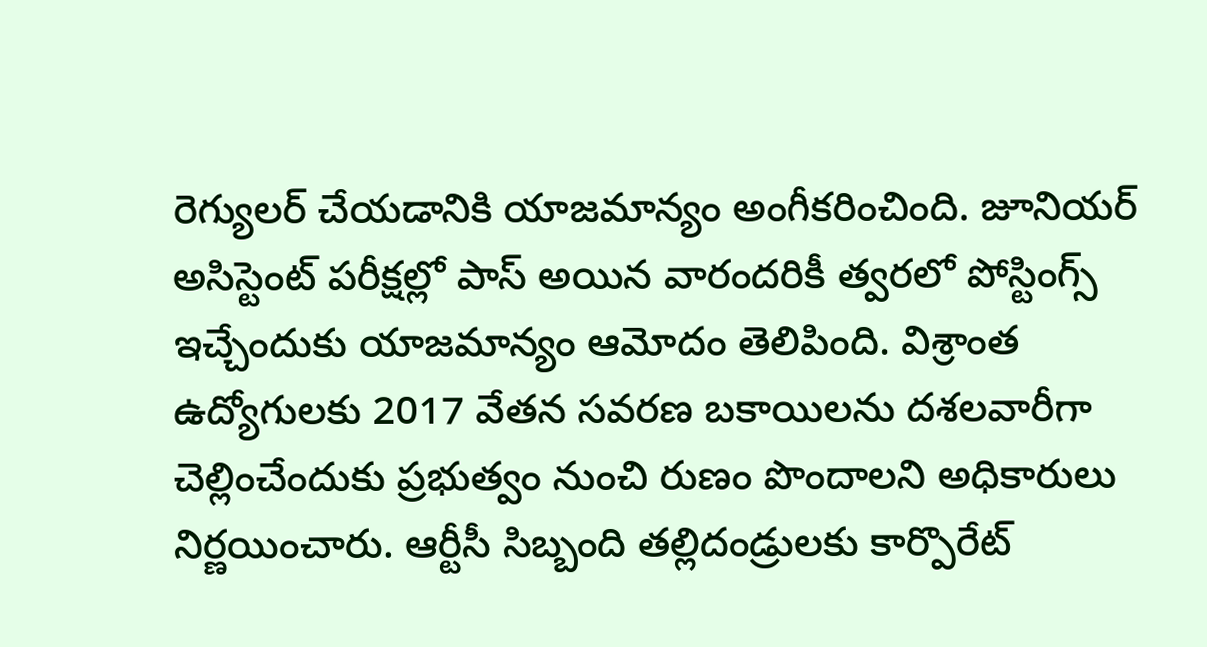రెగ్యులర్ చేయడానికి యాజమాన్యం అంగీకరించింది. జూనియర్ అసిస్టెంట్ పరీక్షల్లో పాస్ అయిన వారందరికీ త్వరలో పోస్టింగ్స్ ఇచ్చేందుకు యాజమాన్యం ఆమోదం తెలిపింది. విశ్రాంత ఉద్యోగులకు 2017 వేతన సవరణ బకాయిలను దశలవారీగా చెల్లించేందుకు ప్రభుత్వం నుంచి రుణం పొందాలని అధికారులు నిర్ణయించారు. ఆర్టీసీ సిబ్బంది తల్లిదండ్రులకు కార్పొరేట్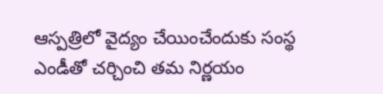ఆస్పత్రిలో వైద్యం చేయించేందుకు సంస్థ ఎండీతో చర్చించి తమ నిర్ణయం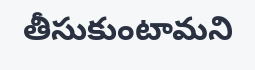తీసుకుంటామని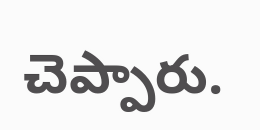చెప్పారు.